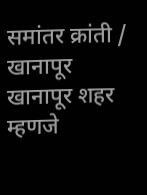समांतर क्रांती / खानापूर
खानापूर शहर म्हणजे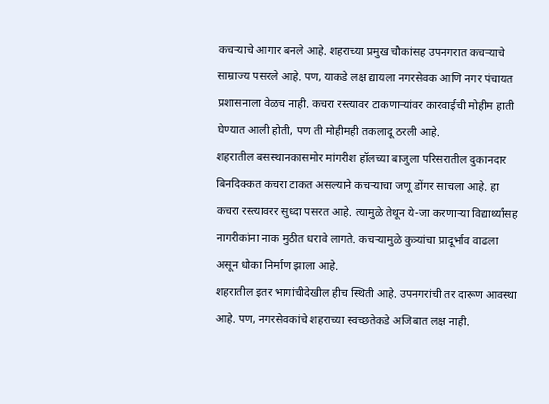कचऱ्याचे आगार बनले आहे. शहराच्या प्रमुख चौकांसह उपनगरात कचऱ्याचे साम्राज्य पसरले आहे. पण, याकडे लक्ष द्यायला नगरसेवक आणि नगर पंचायत प्रशासनाला वेळच नाही. कचरा रस्त्यावर टाकणाऱ्यांवर कारवाईची मोहीम हाती घेण्यात आली होती, पण ती मोहीमही तकलादू ठरली आहे.
शहरातील बसस्थानकासमोर मांगरीश हॉलच्या बाजुला परिसरातील दुकानदार बिनदिक्कत कचरा टाकत असल्याने कचऱ्याचा जणू डोंगर साचला आहे. हा कचरा रस्त्यावरर सुध्दा पसरत आहे. त्यामुळे तेथून ये-जा करणाऱ्या विद्यार्थ्यांसह नागरीकांना नाक मुठीत धरावे लागते. कचऱ्यामुळे कुत्र्यांचा प्रादूर्भाव वाढला असून धोका निर्माण झाला आहे.
शहरातील इतर भागांचीदेखील हीच स्थिती आहे. उपनगरांची तर दारूण आवस्था आहे. पण, नगरसेवकांचे शहराच्या स्वच्छतेकडे अजिबात लक्ष नाही.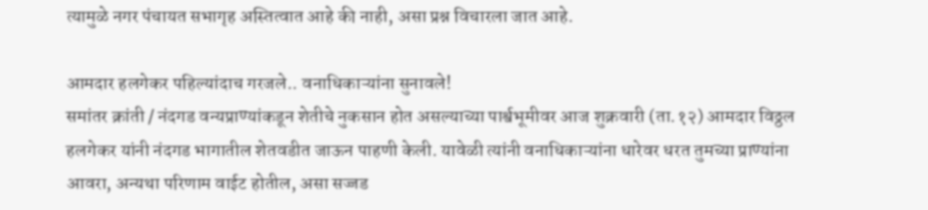त्यामुळे नगर पंचायत सभागृह अस्तित्वात आहे की नाही, असा प्रश्न विचारला जात आहे.

आमदार हलगेकर पहिल्यांदाच गरजले.. वनाधिकाऱ्यांना सुनावले!
समांतर क्रांती / नंदगड वन्यप्राण्यांकडून शेतीचे नुकसान होत असल्याच्या पार्श्वभूमीवर आज शुक्रवारी (ता.१२) आमदार विठ्ठल हलगेकर यांनी नंदगड भागातील शेतवडीत जाऊन पाहणी केली. यावेळी त्यांनी वनाधिकाऱ्यांना धारेवर धरत तुमच्या प्राण्यांना आवरा, अन्यथा परिणाम वाईट होतील, असा सज्जड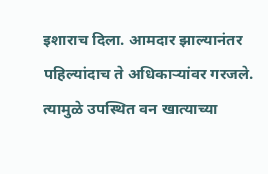इशाराच दिला. आमदार झाल्यानंतर पहिल्यांदाच ते अधिकाऱ्यांवर गरजले. त्यामुळे उपस्थित वन खात्याच्या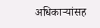अधिकाऱ्यांसह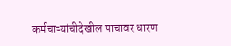कर्मचाऱ्यांचीदेखील पाचावर धारण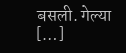बसली. गेल्या […]